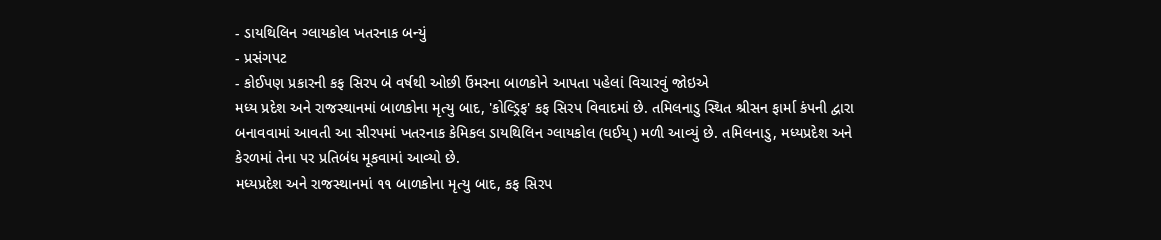- ડાયથિલિન ગ્લાયકોલ ખતરનાક બન્યું
- પ્રસંગપટ
- કોઈપણ પ્રકારની કફ સિરપ બે વર્ષથી ઓછી ઉંમરના બાળકોને આપતા પહેલાં વિચારવું જોઇએ
મધ્ય પ્રદેશ અને રાજસ્થાનમાં બાળકોના મૃત્યુ બાદ, 'કોલ્ડ્રિફ' કફ સિરપ વિવાદમાં છે. તમિલનાડુ સ્થિત શ્રીસન ફાર્મા કંપની દ્વારા બનાવવામાં આવતી આ સીરપમાં ખતરનાક કેમિકલ ડાયથિલિન ગ્લાયકોલ (ઘઈય્) મળી આવ્યું છે. તમિલનાડુ, મધ્યપ્રદેશ અને કેરળમાં તેના પર પ્રતિબંધ મૂકવામાં આવ્યો છે.
મધ્યપ્રદેશ અને રાજસ્થાનમાં ૧૧ બાળકોના મૃત્યુ બાદ, કફ સિરપ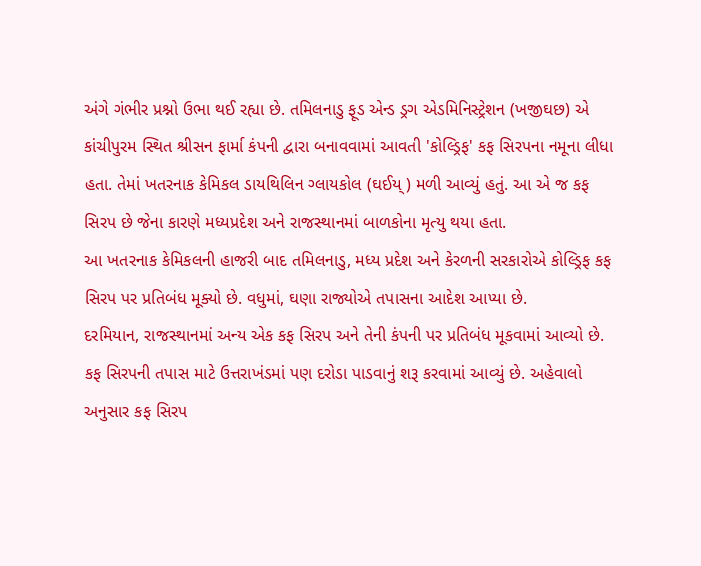અંગે ગંભીર પ્રશ્નો ઉભા થઈ રહ્યા છે. તમિલનાડુ ફૂડ એન્ડ ડ્રગ એડમિનિસ્ટ્રેશન (ખજીઘછ) એ કાંચીપુરમ સ્થિત શ્રીસન ફાર્મા કંપની દ્વારા બનાવવામાં આવતી 'કોલ્ડ્રિફ' કફ સિરપના નમૂના લીધા હતા. તેમાં ખતરનાક કેમિકલ ડાયથિલિન ગ્લાયકોલ (ઘઈય્) મળી આવ્યું હતું. આ એ જ કફ સિરપ છે જેના કારણે મધ્યપ્રદેશ અને રાજસ્થાનમાં બાળકોના મૃત્યુ થયા હતા.
આ ખતરનાક કેમિકલની હાજરી બાદ તમિલનાડુ, મધ્ય પ્રદેશ અને કેરળની સરકારોએ કોલ્ડ્રિફ કફ સિરપ પર પ્રતિબંધ મૂક્યો છે. વધુમાં, ઘણા રાજ્યોએ તપાસના આદેશ આપ્યા છે.
દરમિયાન, રાજસ્થાનમાં અન્ય એક કફ સિરપ અને તેની કંપની પર પ્રતિબંધ મૂકવામાં આવ્યો છે. કફ સિરપની તપાસ માટે ઉત્તરાખંડમાં પણ દરોડા પાડવાનું શરૂ કરવામાં આવ્યું છે. અહેવાલો અનુસાર કફ સિરપ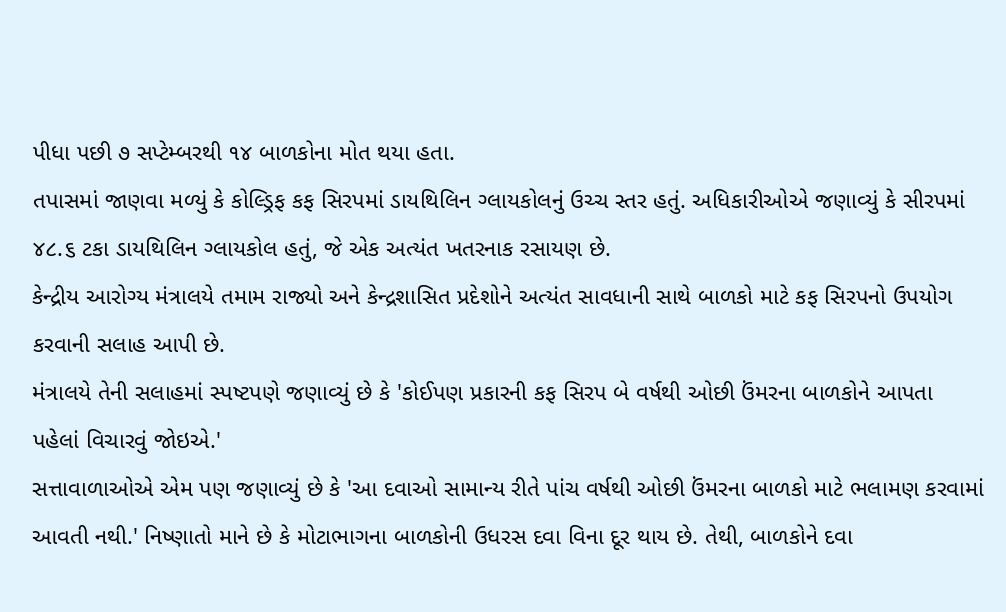પીધા પછી ૭ સપ્ટેમ્બરથી ૧૪ બાળકોના મોત થયા હતા.
તપાસમાં જાણવા મળ્યું કે કોલ્ડ્રિફ કફ સિરપમાં ડાયથિલિન ગ્લાયકોલનું ઉચ્ચ સ્તર હતું. અધિકારીઓએ જણાવ્યું કે સીરપમાં ૪૮.૬ ટકા ડાયથિલિન ગ્લાયકોલ હતું, જે એક અત્યંત ખતરનાક રસાયણ છે.
કેન્દ્રીય આરોગ્ય મંત્રાલયે તમામ રાજ્યો અને કેન્દ્રશાસિત પ્રદેશોને અત્યંત સાવધાની સાથે બાળકો માટે કફ સિરપનો ઉપયોગ કરવાની સલાહ આપી છે.
મંત્રાલયે તેની સલાહમાં સ્પષ્ટપણે જણાવ્યું છે કે 'કોઈપણ પ્રકારની કફ સિરપ બે વર્ષથી ઓછી ઉંમરના બાળકોને આપતા પહેલાં વિચારવું જોઇએ.'
સત્તાવાળાઓએ એમ પણ જણાવ્યું છે કે 'આ દવાઓ સામાન્ય રીતે પાંચ વર્ષથી ઓછી ઉંમરના બાળકો માટે ભલામણ કરવામાં આવતી નથી.' નિષ્ણાતો માને છે કે મોટાભાગના બાળકોની ઉધરસ દવા વિના દૂર થાય છે. તેથી, બાળકોને દવા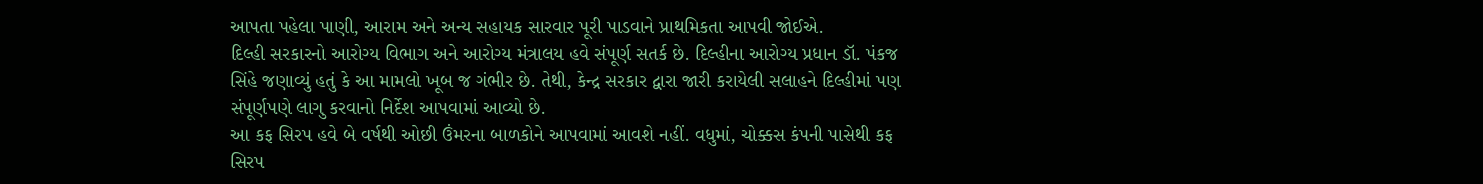આપતા પહેલા પાણી, આરામ અને અન્ય સહાયક સારવાર પૂરી પાડવાને પ્રાથમિકતા આપવી જોઈએ.
દિલ્હી સરકારનો આરોગ્ય વિભાગ અને આરોગ્ય મંત્રાલય હવે સંપૂર્ણ સતર્ક છે. દિલ્હીના આરોગ્ય પ્રધાન ડૉ. પંકજ સિંહે જણાવ્યું હતું કે આ મામલો ખૂબ જ ગંભીર છે. તેથી, કેન્દ્ર સરકાર દ્વારા જારી કરાયેલી સલાહને દિલ્હીમાં પણ સંપૂર્ણપણે લાગુ કરવાનો નિર્દેશ આપવામાં આવ્યો છે.
આ કફ સિરપ હવે બે વર્ષથી ઓછી ઉંમરના બાળકોને આપવામાં આવશે નહીં. વધુમાં, ચોક્કસ કંપની પાસેથી કફ સિરપ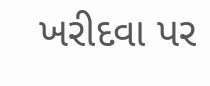ખરીદવા પર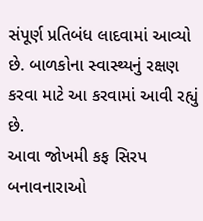સંપૂર્ણ પ્રતિબંધ લાદવામાં આવ્યો છે. બાળકોના સ્વાસ્થ્યનું રક્ષણ કરવા માટે આ કરવામાં આવી રહ્યું છે.
આવા જોખમી કફ સિરપ બનાવનારાઓ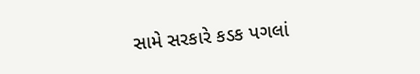સામે સરકારે કડક પગલાં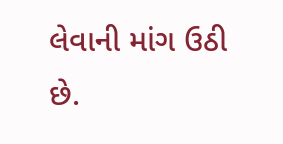લેવાની માંગ ઉઠી છે.